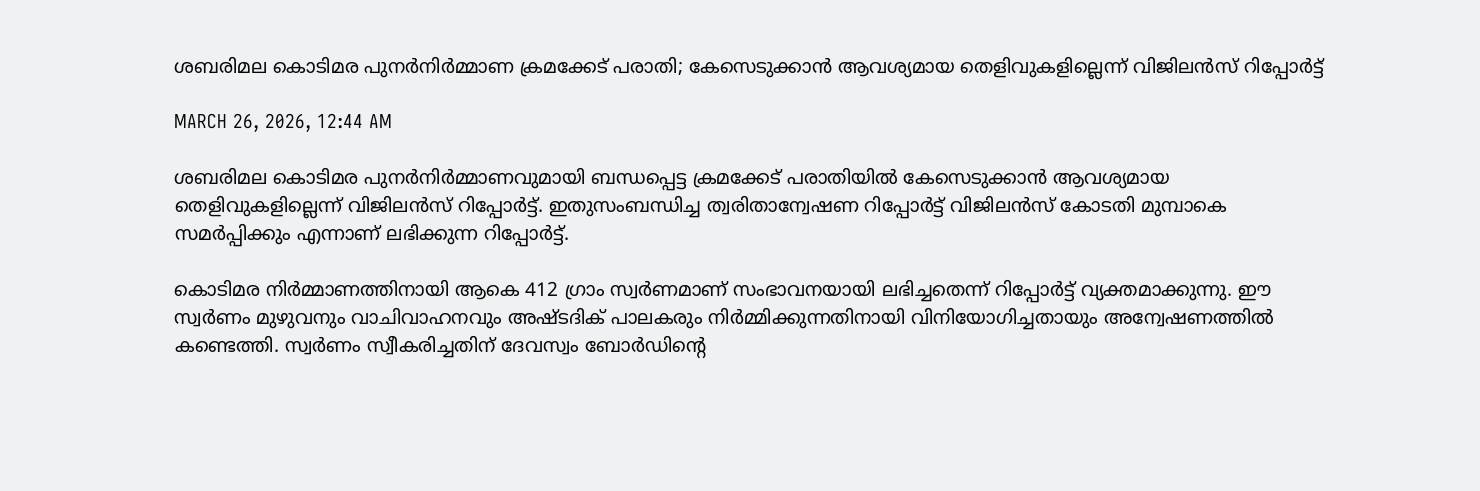ശബരിമല കൊടിമര പുനർനിർമ്മാണ ക്രമക്കേട് പരാതി; കേസെടുക്കാൻ ആവശ്യമായ തെളിവുകളില്ലെന്ന് വിജിലൻസ് റിപ്പോർട്ട്

MARCH 26, 2026, 12:44 AM

ശബരിമല കൊടിമര പുനർനിർമ്മാണവുമായി ബന്ധപ്പെട്ട ക്രമക്കേട് പരാതിയിൽ കേസെടുക്കാൻ ആവശ്യമായ തെളിവുകളില്ലെന്ന് വിജിലൻസ് റിപ്പോർട്ട്. ഇതുസംബന്ധിച്ച ത്വരിതാന്വേഷണ റിപ്പോർട്ട് വിജിലൻസ് കോടതി മുമ്പാകെ സമർപ്പിക്കും എന്നാണ് ലഭിക്കുന്ന റിപ്പോർട്ട്.

കൊടിമര നിർമ്മാണത്തിനായി ആകെ 412 ഗ്രാം സ്വർണമാണ് സംഭാവനയായി ലഭിച്ചതെന്ന് റിപ്പോർട്ട് വ്യക്തമാക്കുന്നു. ഈ സ്വർണം മുഴുവനും വാചിവാഹനവും അഷ്ടദിക് പാലകരും നിർമ്മിക്കുന്നതിനായി വിനിയോഗിച്ചതായും അന്വേഷണത്തിൽ കണ്ടെത്തി. സ്വർണം സ്വീകരിച്ചതിന് ദേവസ്വം ബോർഡിന്റെ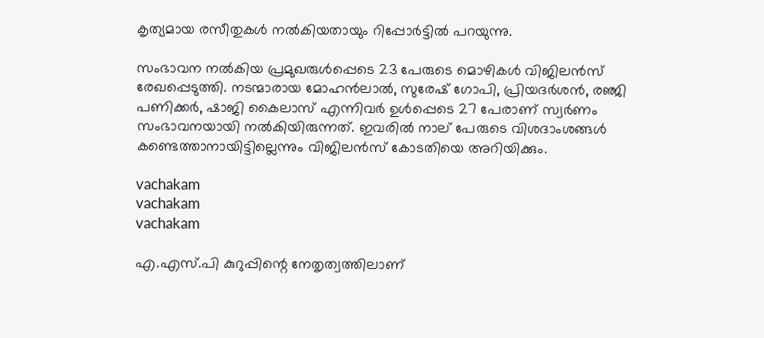കൃത്യമായ രസീതുകൾ നൽകിയതായും റിപ്പോർട്ടിൽ പറയുന്നു.

സംഭാവന നൽകിയ പ്രമുഖരുള്‍പ്പെടെ 23 പേരുടെ മൊഴികൾ വിജിലൻസ് രേഖപ്പെടുത്തി. നടന്മാരായ മോഹൻലാൽ, സുരേഷ് ഗോപി, പ്രിയദർശൻ, രഞ്ജി പണിക്കർ, ഷാജി കൈലാസ് എന്നിവർ ഉൾപ്പെടെ 27 പേരാണ് സ്വർണം സംഭാവനയായി നൽകിയിരുന്നത്. ഇവരിൽ നാല് പേരുടെ വിശദാംശങ്ങൾ കണ്ടെത്താനായിട്ടില്ലെന്നും വിജിലൻസ് കോടതിയെ അറിയിക്കും.

vachakam
vachakam
vachakam

എ.എസ്.പി കുറുപ്പിന്റെ നേതൃത്വത്തിലാണ്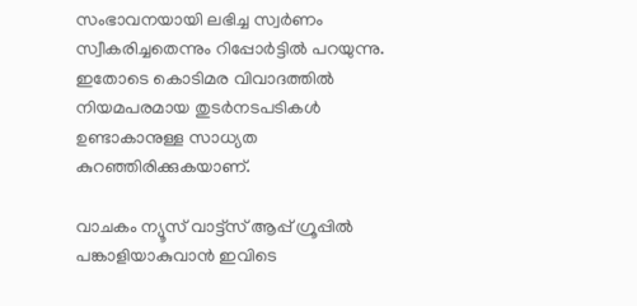സംഭാവനയായി ലഭിച്ച സ്വർണം സ്വീകരിച്ചതെന്നും റിപ്പോർട്ടിൽ പറയുന്നു. ഇതോടെ കൊടിമര വിവാദത്തിൽ നിയമപരമായ തുടർനടപടികൾ ഉണ്ടാകാനുള്ള സാധ്യത കുറഞ്ഞിരിക്കുകയാണ്.

വാചകം ന്യൂസ് വാട്ട്സ് ആപ്പ് ഗ്രൂപ്പിൽ പങ്കാളിയാകുവാൻ ഇവിടെ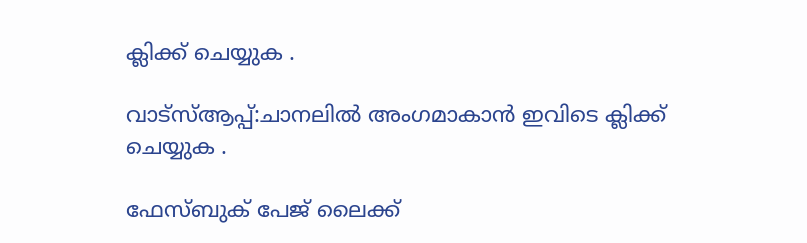ക്ലിക്ക് ചെയ്യുക .

വാട്സ്ആപ്പ്:ചാനലിൽ അംഗമാകാൻ ഇവിടെ ക്ലിക്ക് ചെയ്യുക .

ഫേസ്ബുക് പേജ് ലൈക്ക്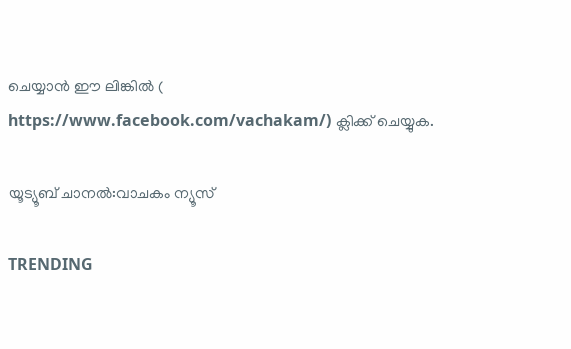ചെയ്യാൻ ഈ ലിങ്കിൽ (
https://www.facebook.com/vachakam/) ക്ലിക്ക് ചെയ്യുക.

യൂട്യൂബ് ചാനൽ:വാചകം ന്യൂസ്

TRENDING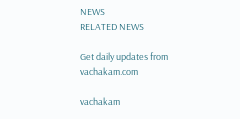NEWS
RELATED NEWS

Get daily updates from vachakam.com

vachakam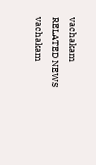vachakam
RELATED NEWS
vachakam